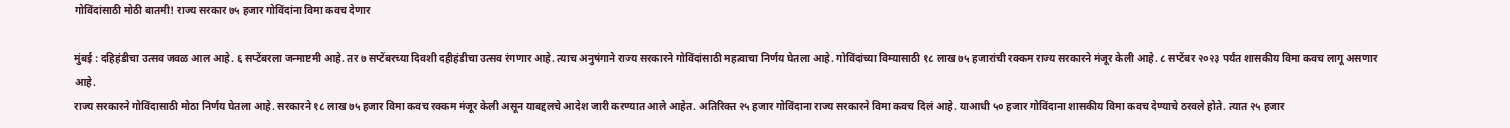गोविंदांसाठी मोठी बातमी! राज्य सरकार ७५ हजार गोविंदांना विमा कवच देणार

मुंबई : दहिहंडीचा उत्सव जवळ आल आहे. ६ सप्टेंबरला जन्माष्टमी आहे. तर ७ सप्टेंबरच्या दिवशी दहीहंडीचा उत्सव रंगणार आहे. त्याच अनुषंगाने राज्य सरकारने गोविंदांसाठी महत्वाचा निर्णय घेतला आहे. गोविंदांच्या विम्यासाठी १८ लाख ७५ हजारांची रक्कम राज्य सरकारने मंजूर केली आहे. ८ सप्टेंबर २०२३ पर्यंत शासकीय विमा कवच लागू असणार आहे.
राज्य सरकारने गोविंदासाठी मोठा निर्णय घेतला आहे. सरकारने १८ लाख ७५ हजार विमा कवच रक्कम मंजूर केली असून याबद्दलचे आदेश जारी करण्यात आले आहेत. अतिरिक्त २५ हजार गोविंदाना राज्य सरकारने विमा कवच दिलं आहे. याआधी ५० हजार गोविंदाना शासकीय विमा कवच देण्याचे ठरवले होते. त्यात २५ हजार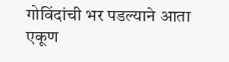गोविंदांची भर पडल्याने आता एकूण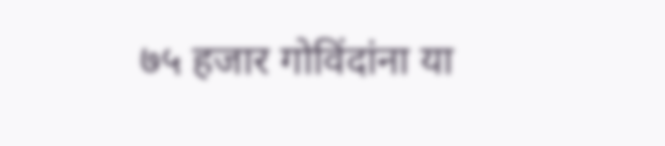७५ हजार गोविंदांना या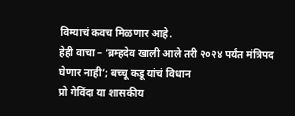विम्याचं कवच मिळणार आहे.
हेही वाचा – ‘ब्रम्हदेव खाली आले तरी २०२४ पर्यंत मंत्रिपद घेणार नाही’; बच्चू कडू यांचं विधान
प्रो गेविंदा या शासकीय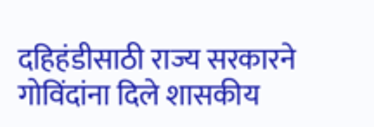दहिहंडीसाठी राज्य सरकारने गोविंदांना दिले शासकीय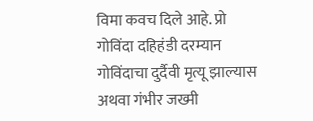विमा कवच दिले आहे. प्रो गोविंदा दहिहंडी दरम्यान गोविंदाचा दुर्दैवी मृत्यू झाल्यास अथवा गंभीर जख्मी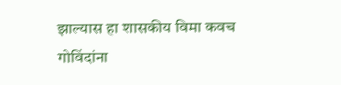झाल्यास हा शासकीय विमा कवच गोविंदांना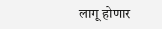लागू होणार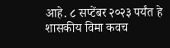आहे. ८ सप्टेंबर २०२३ पर्यंत हे शासकीय विमा कवच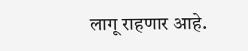लागू राहणार आहे.